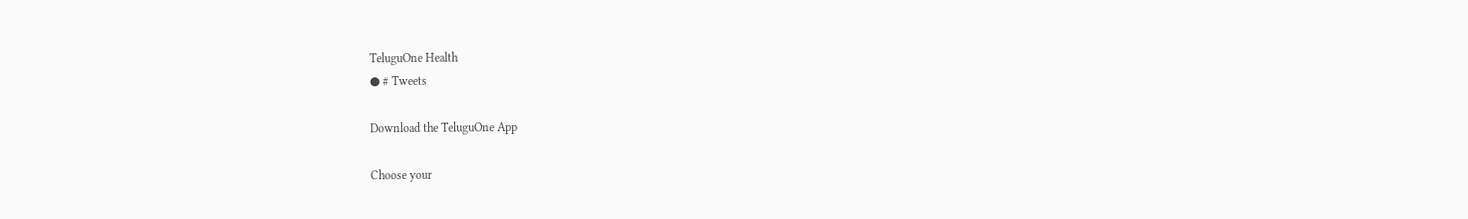TeluguOne Health
● # Tweets

Download the TeluguOne App

Choose your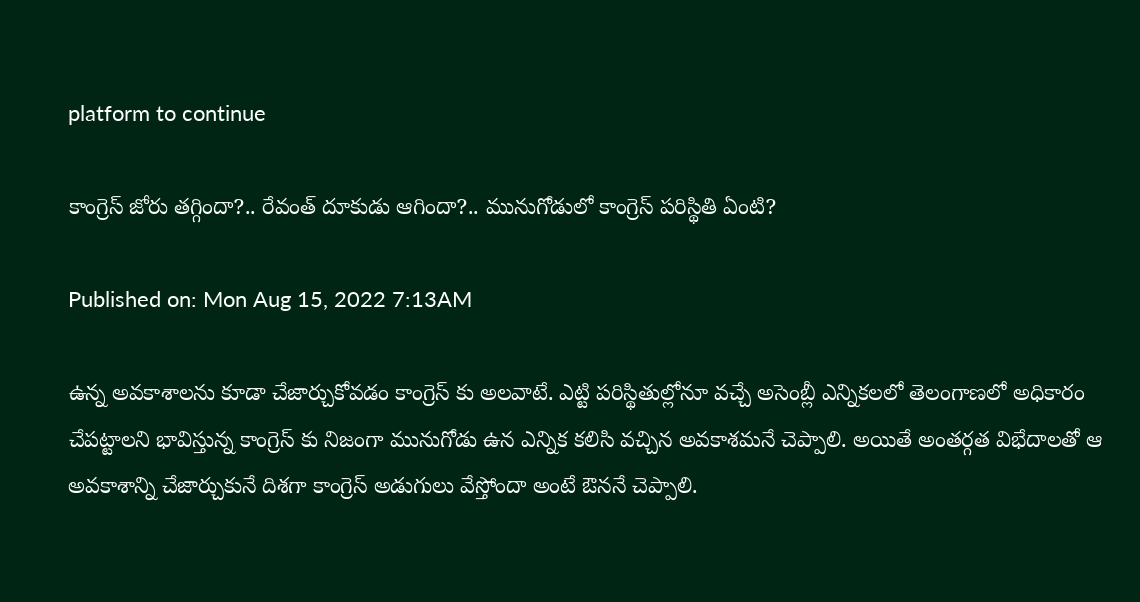platform to continue

కాంగ్రెస్ జోరు తగ్గిందా?.. రేవంత్ దూకుడు ఆగిందా?.. మునుగోడులో కాంగ్రెస్ పరిస్థితి ఏంటి?

Published on: Mon Aug 15, 2022 7:13AM

ఉన్న అవకాశాలను కూడా చేజార్చుకోవడం కాంగ్రెస్ కు అలవాటే. ఎట్టి పరిస్థితుల్లోనూ వచ్చే అసెంబ్లీ ఎన్నికలలో తెలంగాణలో అధికారం చేపట్టాలని భావిస్తున్న కాంగ్రెస్ కు నిజంగా మునుగోడు ఉన ఎన్నిక కలిసి వచ్చిన అవకాశమనే చెప్పాలి. అయితే అంతర్గత విభేదాలతో ఆ అవకాశాన్ని చేజార్చుకునే దిశగా కాంగ్రెస్ అడుగులు వేస్తోందా అంటే ఔననే చెప్పాలి.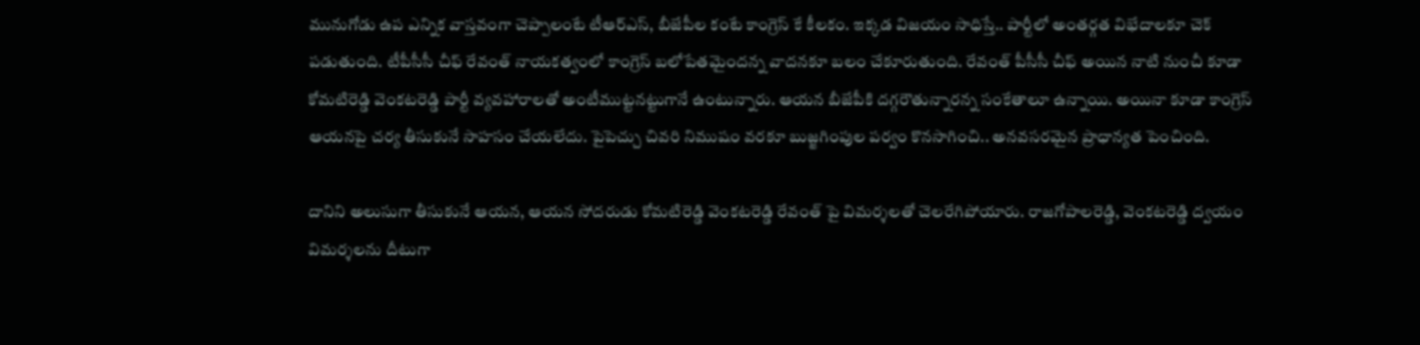మునుగోడు ఉప ఎన్నిక వాస్తవంగా చెప్పాలంటే టీఆర్ఎస్, బీజేపీల కంటే కాంగ్రెస్ కే కీలకం. ఇక్కడ విజయం సాధిస్తే.. పార్టీలో అంతర్గత విభేదాలకూ చెక్ పడుతుంది. టీపీసీసీ చీఫ్ రేవంత్ నాయకత్వంలో కాంగ్రెస్ బలోపేతమైందన్న వాదనకూ బలం చేకూరుతుంది. రేవంత్ పీసీసీ చీఫ్ అయిన నాటి నుంచీ కూడా కోమటిరెడ్డి వెంకటరెడ్డి పార్టీ వ్యవహారాలతో అంటీముట్టనట్టుగానే ఉంటున్నారు. ఆయన బీజేపీకి దగ్గరౌతున్నారన్న సంకేతాలూ ఉన్నాయి. అయినా కూడా కాంగ్రెస్ ఆయనపై చర్య తీసుకునే సాహసం చేయలేదు. పైపెచ్చు చివరి నిముషం వరకూ బుజ్జగింపుల పర్వం కొనసాగించి.. అనవసరమైన ప్రాధాన్యత పెంచింది.

దానిని అలుసుగా తీసుకునే ఆయన, ఆయన సోదరుడు కోమటిరెడ్డి వెంకటరెడ్డి రేవంత్ పై విమర్శలతో చెలరేగిపోయారు. రాజగోపాలరెడ్డి, వెంకటరెడ్డి ద్వయం విమర్శలను దీటుగా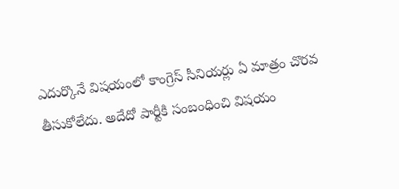ఎదుర్కొనే విషయంలో కాంగ్రెస్ సీనియర్లు ఏ మాత్రం చొరవ తీసుకోలేదు. అదేదో పార్టీకి సంబంధించి విషయం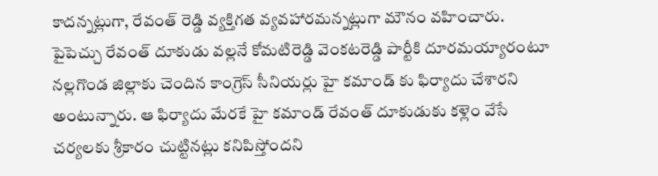కాదన్నట్లుగా, రేవంత్ రెడ్డి వ్యక్తిగత వ్యవహారమన్నట్లుగా మౌనం వహించారు.  పైపెచ్చు రేవంత్ దూకుడు వల్లనే కోమటిరెడ్డి వెంకటరెడ్డి పార్టీకి దూరమయ్యారంటూ   నల్లగొండ జిల్లాకు చెందిన కాంగ్రెస్ సీనియర్లు హై కమాండ్ కు ఫిర్యాదు చేశారని అంటున్నారు. ఆ ఫిర్యాదు మేరకే హై కమాండ్ రేవంత్ దూకుడుకు కళ్లెం వేసే చర్యలకు శ్రీకారం చుట్టినట్లు కనిపిస్తోందని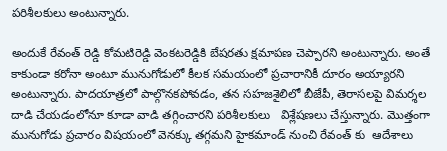పరిశీలకులు అంటున్నారు.

అందుకే రేవంత్ రెడ్డి కోమటిరెడ్డి వెంకటరెడ్డికి బేషరతు క్షమాపణ చెప్పారని అంటున్నారు. అంతే కాకుండా కరోనా అంటూ మునుగోడులో కీలక సమయంలో ప్రచారానికీ దూరం అయ్యారని అంటున్నారు. పాదయాత్రలో పాల్గొనకపోవడం, తన సహజశైలిలో బీజేపీ, తెరాసలపై విమర్శల దాడి చేయడంలోనూ కూడా వాడి తగ్గించారని పరిశీలకులు   విశ్లేషణలు చేస్తున్నారు. మొత్తంగా మునుగోడు ప్రచారం విషయంలో వెనక్కు తగ్గమని హైకమాండ్ నుంచి రేవంత్ కు  ఆదేశాలు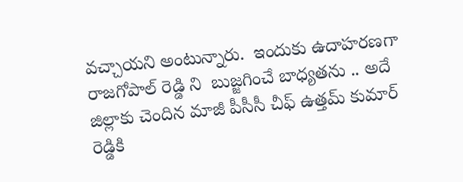వచ్చాయని అంటున్నారు.  ఇందుకు ఉదాహరణగా రాజగోపాల్ రెడ్డి ని  బుజ్జగించే బాధ్యతను .. అదే జిల్లాకు చెందిన మాజీ పీసీసీ చీఫ్ ఉత్తమ్ కుమార్ రెడ్డికి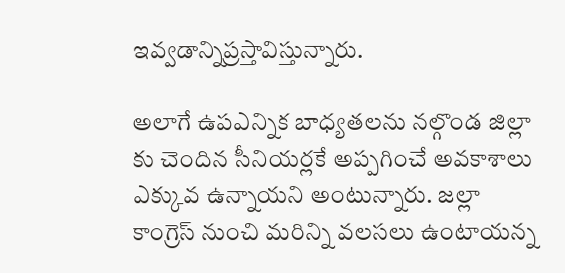ఇవ్వడాన్నిప్రస్తావిస్తున్నారు.

అలాగే ఉపఎన్నిక బాధ్యతలను నల్గొండ జిల్లా కు చెందిన సీనియర్లకే అప్పగించే అవకాశాలు ఎక్కువ ఉన్నాయని అంటున్నారు. జల్లా కాంగ్రెస్ నుంచి మరిన్ని వలసలు ఉంటాయన్న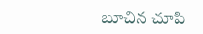బూచిన చూపి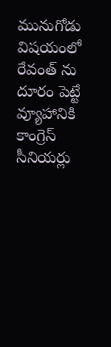మునుగోడు విషయంలో రేవంత్ ను దూరం పెట్టే వ్యూహానికి కాంగ్రెస్ సీనియర్లు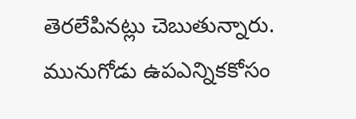తెరలేపినట్లు చెబుతున్నారు.  మునుగోడు ఉపఎన్నికకోసం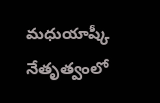మధుయాష్కీ నేతృత్వంలో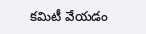కమిటీ వేయడం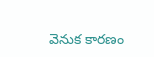వెనుక కారణం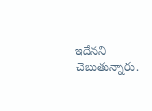ఇదేనని చెబుతున్నారు.